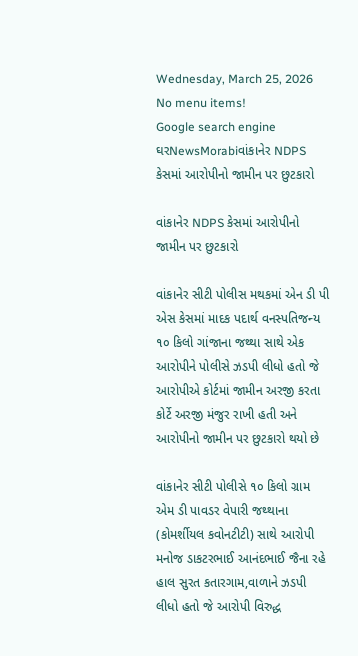Wednesday, March 25, 2026
No menu items!
Google search engine
ઘરNewsMorabiવાંકાનેર NDPS કેસમાં આરોપીનો જામીન પર છુટકારો

વાંકાનેર NDPS કેસમાં આરોપીનો જામીન પર છુટકારો

વાંકાનેર સીટી પોલીસ મથકમાં એન ડી પી એસ કેસમાં માદક પદાર્થ વનસ્પતિજન્ય ૧૦ કિલો ગાંજાના જથ્થા સાથે એક આરોપીને પોલીસે ઝડપી લીધો હતો જે આરોપીએ કોર્ટમાં જામીન અરજી કરતા કોર્ટે અરજી મંજુર રાખી હતી અને આરોપીનો જામીન પર છુટકારો થયો છે

વાંકાનેર સીટી પોલીસે ૧૦ કિલો ગ્રામ એમ ડી પાવડર વેપારી જથ્થાના (કોમર્શીયલ કવોનટીટી) સાથે આરોપી મનોજ ડાકટરભાઈ આનંદભાઈ જૈના રહે હાલ સુરત કતારગામ,વાળાને ઝડપી લીધો હતો જે આરોપી વિરુદ્ધ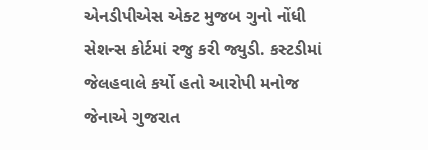એનડીપીએસ એક્ટ મુજબ ગુનો નોંધી સેશન્સ કોર્ટમાં રજુ કરી જ્યુડી. કસ્ટડીમાં જેલહવાલે કર્યો હતો આરોપી મનોજ જેનાએ ગુજરાત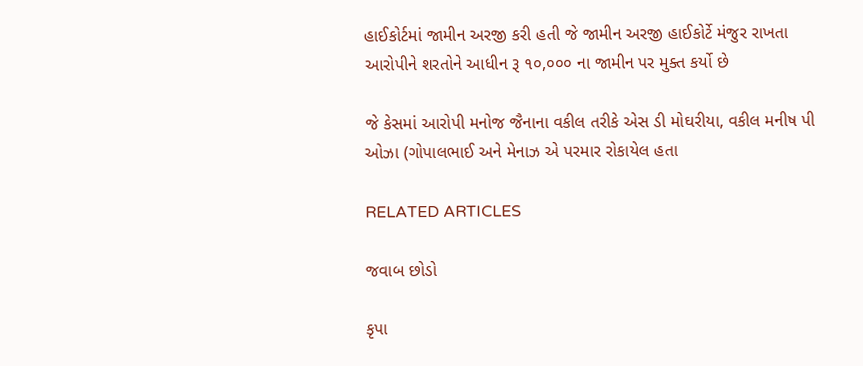હાઈકોર્ટમાં જામીન અરજી કરી હતી જે જામીન અરજી હાઈકોર્ટે મંજુર રાખતા આરોપીને શરતોને આધીન રૂ ૧૦,૦૦૦ ના જામીન પર મુક્ત કર્યો છે

જે કેસમાં આરોપી મનોજ જૈનાના વકીલ તરીકે એસ ડી મોઘરીયા, વકીલ મનીષ પી ઓઝા (ગોપાલભાઈ અને મેનાઝ એ પરમાર રોકાયેલ હતા

RELATED ARTICLES

જવાબ છોડો

કૃપા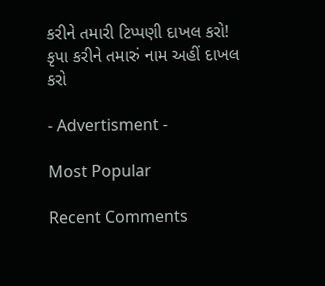કરીને તમારી ટિપ્પણી દાખલ કરો!
કૃપા કરીને તમારું નામ અહીં દાખલ કરો

- Advertisment -

Most Popular

Recent Comments